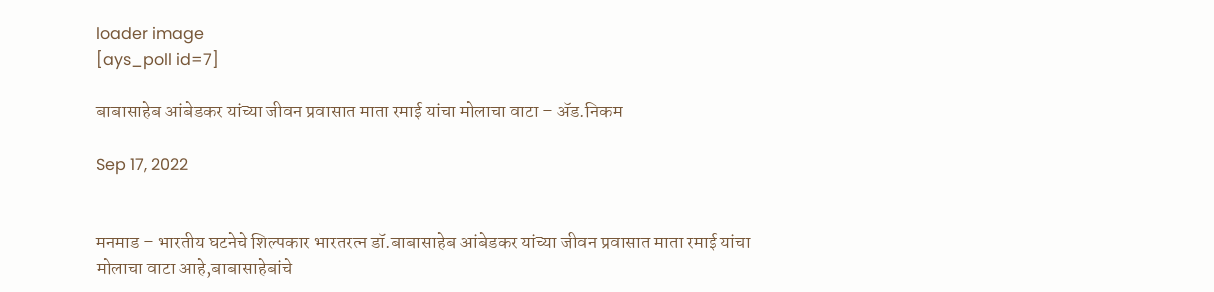loader image
[ays_poll id=7]

बाबासाहेब आंबेडकर यांच्या जीवन प्रवासात माता रमाई यांचा मोलाचा वाटा – ॲड.निकम

Sep 17, 2022


मनमाड – भारतीय घटनेचे शिल्पकार भारतरत्न डॉ.बाबासाहेब आंबेडकर यांच्या जीवन प्रवासात माता रमाई यांचा मोलाचा वाटा आहे,बाबासाहेबांचे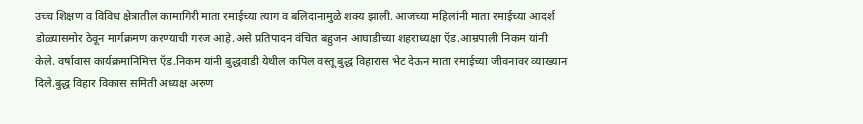उच्च शिक्षण व विविध क्षेत्रातील कामागिरी माता रमाईच्या त्याग व बलिदानामुळे शक्य झाली. आजच्या महिलांनी माता रमाईच्या आदर्श डोळ्यासमोर ठेवून मार्गक्रमण करण्याची गरज आहे.असे प्रतिपादन वंचित बहुजन आघाडीच्या शहराध्यक्षा ऍड.आम्रपाली निकम यांनी केले. वर्षावास कार्यक्रमानिमित्त ऍड.निकम यांनी बुद्धवाडी येथील कपिल वस्तू बुद्ध विहारास भेट देऊन माता रमाईच्या जीवनावर व्याख्यान दिले.बुद्ध विहार विकास समिती अध्यक्ष अरुण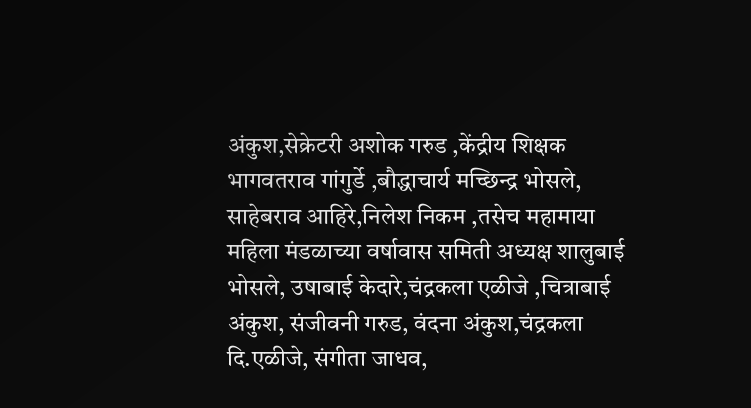अंकुश,सेक्रेटरी अशोक गरुड ,केंद्रीय शिक्षक भागवतराव गांगुर्डे ,बौद्धाचार्य मच्छिन्द्र भोसले, साहेबराव आहिरे,निलेश निकम ,तसेच महामाया महिला मंडळाच्या वर्षावास समिती अध्यक्ष शालुबाई भोसले, उषाबाई केदारे,चंद्रकला एळीजे ,चित्राबाई अंकुश, संजीवनी गरुड, वंदना अंकुश,चंद्रकला दि.एळीजे, संगीता जाधव,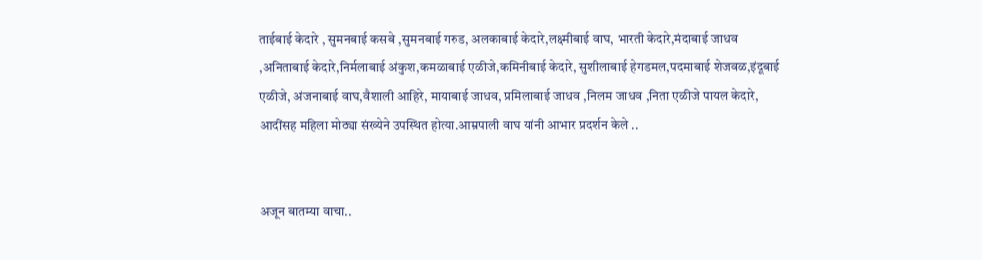ताईबाई केदारे , सुमनबाई कसबे ,सुमनबाई गरुड, अलकाबाई केदारे,लक्ष्मीबाई वाघ, भारती केदारे,मंदाबाई जाधव ,अनिताबाई केदारे,निर्मलाबाई अंकुश,कमळाबाई एळीजे,कमिनीबाई केदारे, सुशीलाबाई हेगडमल,पदमाबाई शेजवळ,इंदूबाई एळीजे, अंजनाबाई वाघ,वैशाली आहिरे, मायाबाई जाधव, प्रमिलाबाई जाधव ,निलम जाधव ,निता एळीजे पायल केदारे, आदींसह महिला मोठ्या संख्येने उपस्थित होत्या.आम्रपाली वाघ यांनी आभार प्रदर्शन केले ..


अजून बातम्या वाचा..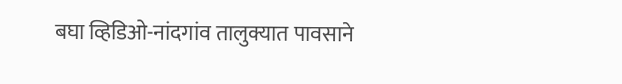बघा व्हिडिओ-नांदगांव तालुक्यात पावसाने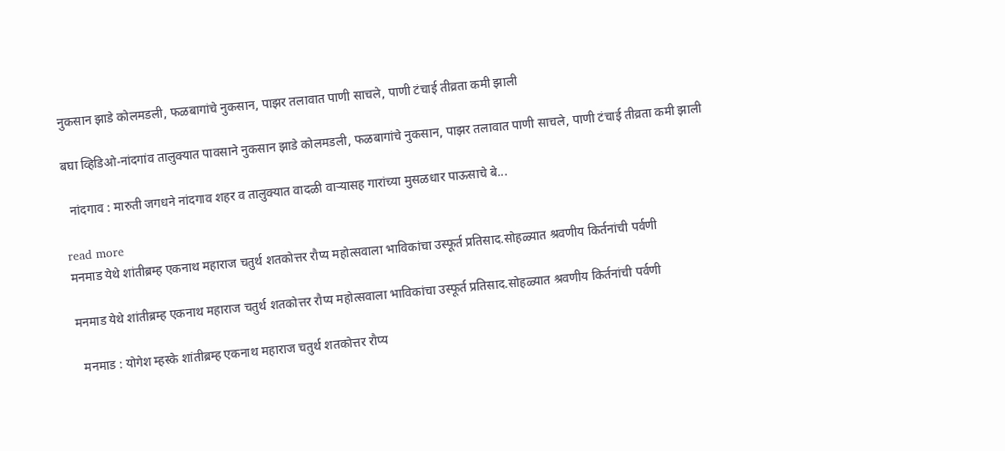नुकसान झाडे कोलमडली, फळबागांचे नुकसान, पाझर तलावात पाणी साचले, पाणी टंचाई तीव्रता कमी झाली

बघा व्हिडिओ-नांदगांव तालुक्यात पावसाने नुकसान झाडे कोलमडली, फळबागांचे नुकसान, पाझर तलावात पाणी साचले, पाणी टंचाई तीव्रता कमी झाली

  नांदगाव : मारुती जगधने नांदगाव शहर व तालुक्यात वादळी वाऱ्यासह गारांच्या मुसळधार पाऊसाचे बे...

read more
मनमाड येथे शांतीब्रम्ह एकनाथ महाराज चतुर्थ शतकोत्तर रौप्य महोत्सवाला भाविकांचा उस्फूर्त प्रतिसाद.सोहळ्यात श्रवणीय किर्तनांची पर्वणी

मनमाड येथे शांतीब्रम्ह एकनाथ महाराज चतुर्थ शतकोत्तर रौप्य महोत्सवाला भाविकांचा उस्फूर्त प्रतिसाद.सोहळ्यात श्रवणीय किर्तनांची पर्वणी

  मनमाड : योगेश म्हस्के शांतीब्रम्ह एकनाथ महाराज चतुर्थ शतकोत्तर रौप्य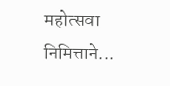महोत्सवा निमित्ताने...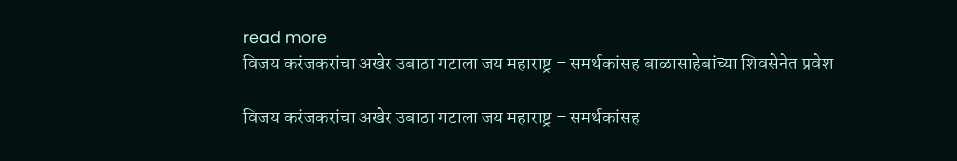read more
विजय करंजकरांचा अखेर उबाठा गटाला जय महाराष्ट्र – समर्थकांसह बाळासाहेबांच्या शिवसेनेत प्रवेश

विजय करंजकरांचा अखेर उबाठा गटाला जय महाराष्ट्र – समर्थकांसह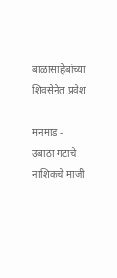बाळासाहेबांच्या शिवसेनेत प्रवेश

मनमाड - उबाठा गटाचे नाशिकचे माजी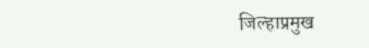जिल्हाप्रमुख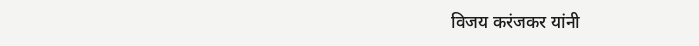विजय करंजकर यांनी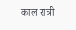काल रात्री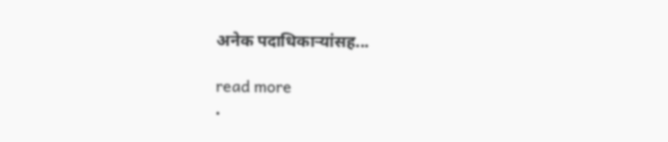अनेक पदाधिकाऱ्यांसह...

read more
.